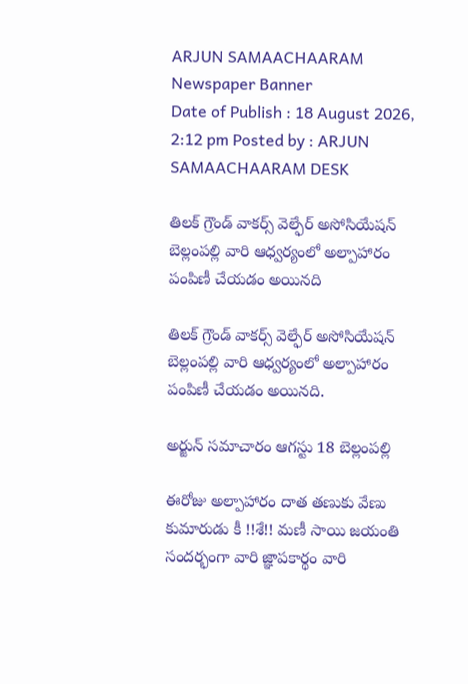ARJUN SAMAACHAARAM
Newspaper Banner
Date of Publish : 18 August 2026, 2:12 pm Posted by : ARJUN SAMAACHAARAM DESK

తిలక్ గ్రౌండ్ వాకర్స్ వెల్ఫేర్ అసోసియేషన్ బెల్లంపల్లి వారి ఆధ్వర్యంలో అల్పాహారం పంపిణీ చేయడం అయినది

తిలక్ గ్రౌండ్ వాకర్స్ వెల్ఫేర్ అసోసియేషన్ బెల్లంపల్లి వారి ఆధ్వర్యంలో అల్పాహారం పంపిణీ చేయడం అయినది.

అర్జున్ సమాచారం ఆగస్టు 18 బెల్లంపల్లి

ఈరోజు అల్పాహారం దాత తణుకు వేణు కుమారుడు కీ !!శే!! మణీ సాయి జయంతి సందర్భంగా వారి జ్ఞాపకార్థం వారి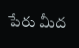పేరు మీద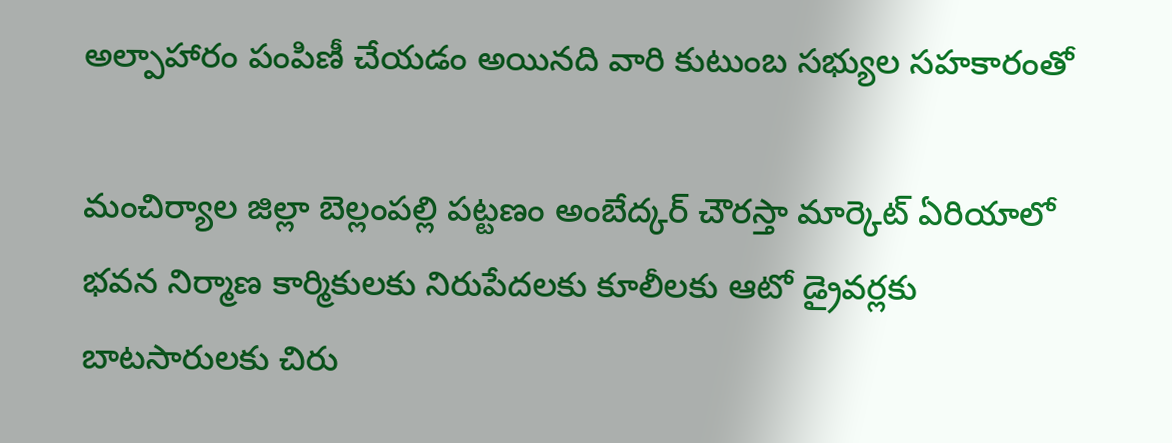అల్పాహారం పంపిణీ చేయడం అయినది వారి కుటుంబ సభ్యుల సహకారంతో

మంచిర్యాల జిల్లా బెల్లంపల్లి పట్టణం అంబేద్కర్ చౌరస్తా మార్కెట్ ఏరియాలో భవన నిర్మాణ కార్మికులకు నిరుపేదలకు కూలీలకు ఆటో డ్రైవర్లకు బాటసారులకు చిరు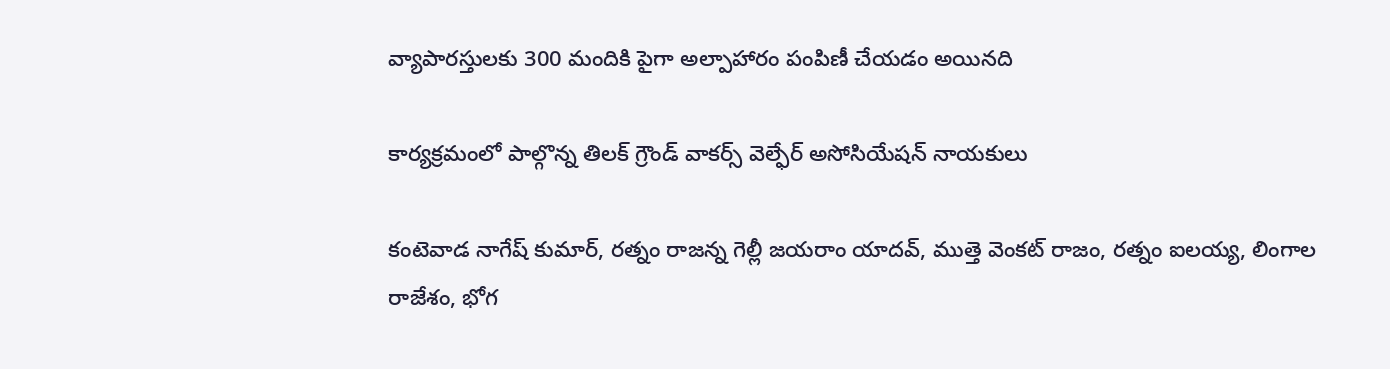వ్యాపారస్తులకు 300 మందికి పైగా అల్పాహారం పంపిణీ చేయడం అయినది

కార్యక్రమంలో పాల్గొన్న తిలక్ గ్రౌండ్ వాకర్స్ వెల్ఫేర్ అసోసియేషన్ నాయకులు

కంటెవాడ నాగేష్ కుమార్, రత్నం రాజన్న గెల్లీ జయరాం యాదవ్, ముత్తె వెంకట్ రాజం, రత్నం ఐలయ్య, లింగాల రాజేశం, భోగ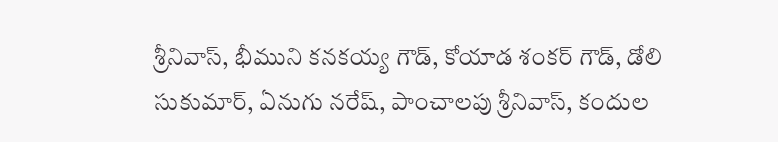శ్రీనివాస్, భీముని కనకయ్య గౌడ్, కోయాడ శంకర్ గౌడ్, డోలి సుకుమార్, ఏనుగు నరేష్, పాంచాలపు శ్రీనివాస్, కందుల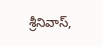శ్రీనివాస్,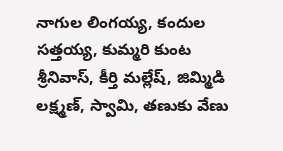నాగుల లింగయ్య, కందుల సత్తయ్య, కుమ్మరి కుంట శ్రీనివాస్, కీర్తి మల్లేష్, జిమ్మిడి లక్ష్మణ్, స్వామి, తణుకు వేణు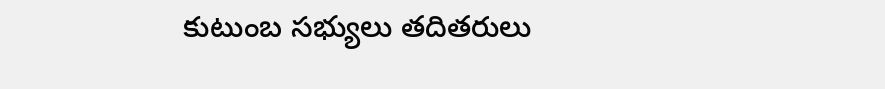కుటుంబ సభ్యులు తదితరులు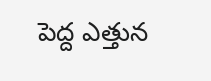పెద్ద ఎత్తున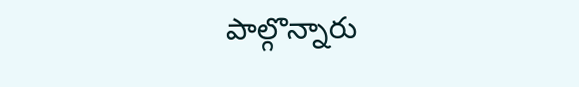పాల్గొన్నారు